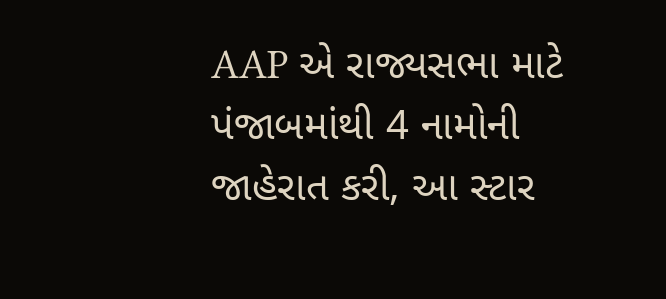AAP એ રાજ્યસભા માટે પંજાબમાંથી 4 નામોની જાહેરાત કરી, આ સ્ટાર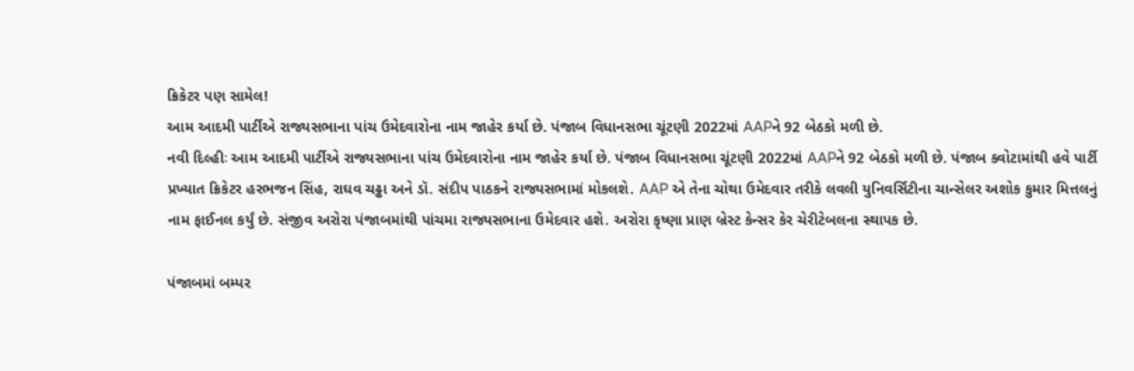ક્રિકેટર પણ સામેલ!
આમ આદમી પાર્ટીએ રાજ્યસભાના પાંચ ઉમેદવારોના નામ જાહેર કર્યા છે. પંજાબ વિધાનસભા ચૂંટણી 2022માં AAPને 92 બેઠકો મળી છે.
નવી દિલ્હીઃ આમ આદમી પાર્ટીએ રાજ્યસભાના પાંચ ઉમેદવારોના નામ જાહેર કર્યા છે. પંજાબ વિધાનસભા ચૂંટણી 2022માં AAPને 92 બેઠકો મળી છે. પંજાબ ક્વોટામાંથી હવે પાર્ટી પ્રખ્યાત ક્રિકેટર હરભજન સિંહ, રાઘવ ચઢ્ઢા અને ડૉ. સંદીપ પાઠકને રાજ્યસભામાં મોકલશે. AAP એ તેના ચોથા ઉમેદવાર તરીકે લવલી યુનિવર્સિટીના ચાન્સેલર અશોક કુમાર મિત્તલનું નામ ફાઈનલ કર્યું છે. સંજીવ અરોરા પંજાબમાંથી પાંચમા રાજ્યસભાના ઉમેદવાર હશે. અરોરા કૃષ્ણા પ્રાણ બ્રેસ્ટ કેન્સર કેર ચેરીટેબલના સ્થાપક છે.

પંજાબમાં બમ્પર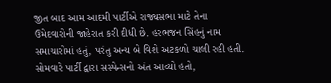જીત બાદ આમ આદમી પાર્ટીએ રાજ્યસભા માટે તેના ઉમેદવારોની જાહેરાત કરી દીધી છે. હરભજન સિંહનું નામ સમાચારોમાં હતું, પરંતુ અન્ય બે વિશે અટકળો ચાલી રહી હતી. સોમવારે પાર્ટી દ્વારા સસ્પેન્સનો અંત આવ્યો હતો,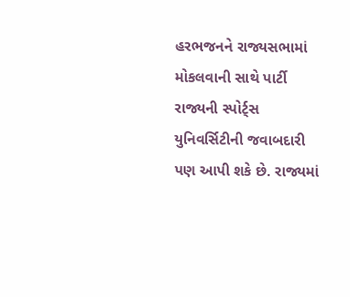હરભજનને રાજ્યસભામાં મોકલવાની સાથે પાર્ટી રાજ્યની સ્પોર્ટ્સ યુનિવર્સિટીની જવાબદારી પણ આપી શકે છે. રાજ્યમાં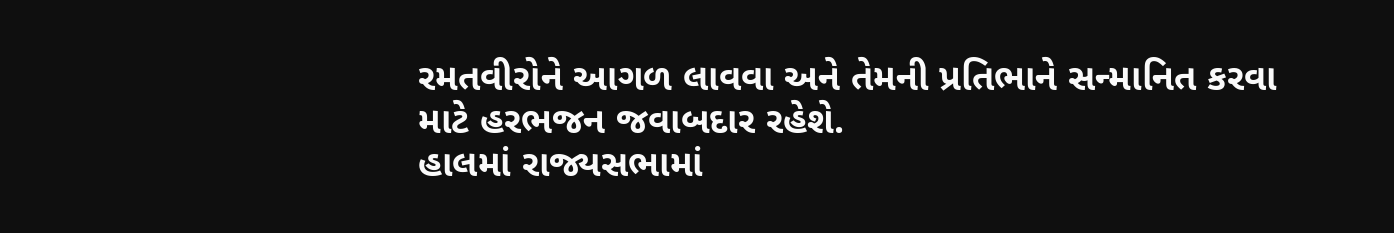રમતવીરોને આગળ લાવવા અને તેમની પ્રતિભાને સન્માનિત કરવા માટે હરભજન જવાબદાર રહેશે.
હાલમાં રાજ્યસભામાં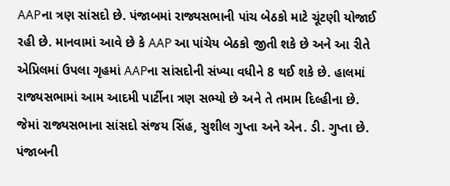AAPના ત્રણ સાંસદો છે. પંજાબમાં રાજ્યસભાની પાંચ બેઠકો માટે ચૂંટણી યોજાઈ રહી છે. માનવામાં આવે છે કે AAP આ પાંચેય બેઠકો જીતી શકે છે અને આ રીતે એપ્રિલમાં ઉપલા ગૃહમાં AAPના સાંસદોની સંખ્યા વધીને 8 થઈ શકે છે. હાલમાં રાજ્યસભામાં આમ આદમી પાર્ટીના ત્રણ સભ્યો છે અને તે તમામ દિલ્હીના છે. જેમાં રાજ્યસભાના સાંસદો સંજય સિંહ, સુશીલ ગુપ્તા અને એન. ડી. ગુપ્તા છે.
પંજાબની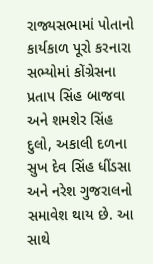રાજ્યસભામાં પોતાનો કાર્યકાળ પૂરો કરનારા સભ્યોમાં કોંગ્રેસના પ્રતાપ સિંહ બાજવા અને શમશેર સિંહ દુલો, અકાલી દળના સુખ દેવ સિંહ ધીંડસા અને નરેશ ગુજરાલનો સમાવેશ થાય છે. આ સાથે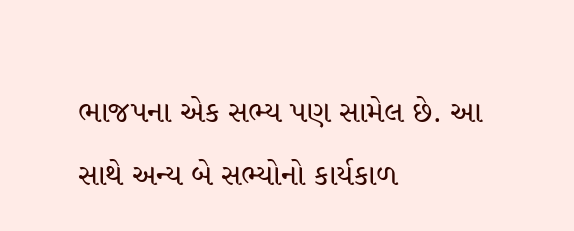ભાજપના એક સભ્ય પણ સામેલ છે. આ સાથે અન્ય બે સભ્યોનો કાર્યકાળ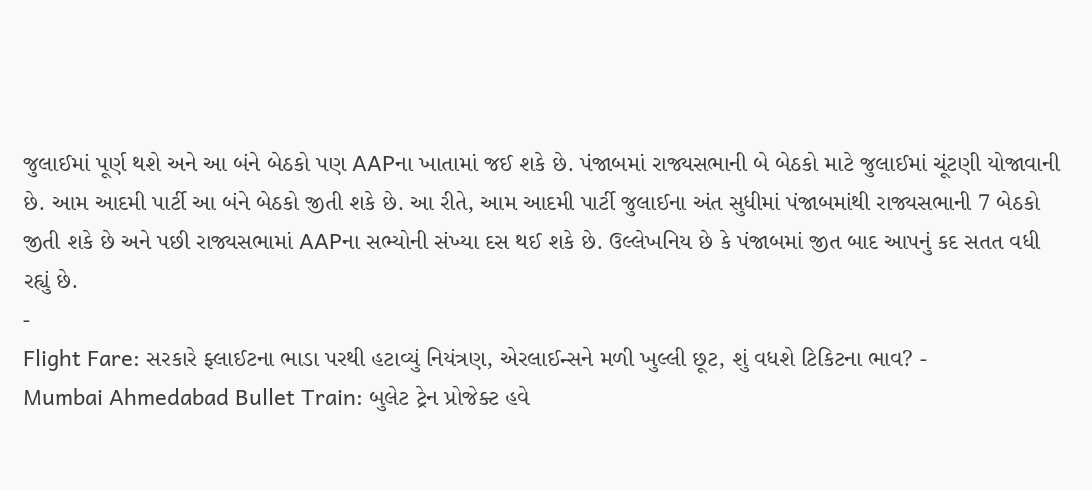જુલાઈમાં પૂર્ણ થશે અને આ બંને બેઠકો પણ AAPના ખાતામાં જઈ શકે છે. પંજાબમાં રાજ્યસભાની બે બેઠકો માટે જુલાઈમાં ચૂંટણી યોજાવાની છે. આમ આદમી પાર્ટી આ બંને બેઠકો જીતી શકે છે. આ રીતે, આમ આદમી પાર્ટી જુલાઈના અંત સુધીમાં પંજાબમાંથી રાજ્યસભાની 7 બેઠકો જીતી શકે છે અને પછી રાજ્યસભામાં AAPના સભ્યોની સંખ્યા દસ થઈ શકે છે. ઉલ્લેખનિય છે કે પંજાબમાં જીત બાદ આપનું કદ સતત વધી રહ્યું છે.
-
Flight Fare: સરકારે ફ્લાઈટના ભાડા પરથી હટાવ્યું નિયંત્રણ, એરલાઈન્સને મળી ખુલ્લી છૂટ, શું વધશે ટિકિટના ભાવ? -
Mumbai Ahmedabad Bullet Train: બુલેટ ટ્રેન પ્રોજેક્ટ હવે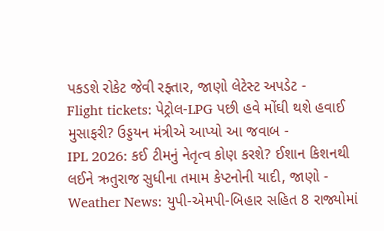પકડશે રોકેટ જેવી રફ્તાર, જાણો લેટેસ્ટ અપડેટ -
Flight tickets: પેટ્રોલ-LPG પછી હવે મોંઘી થશે હવાઈ મુસાફરી? ઉડ્ડયન મંત્રીએ આપ્યો આ જવાબ -
IPL 2026: કઈ ટીમનું નેતૃત્વ કોણ કરશે? ઈશાન કિશનથી લઈને ઋતુરાજ સુધીના તમામ કેપ્ટનોની યાદી, જાણો -
Weather News: યુપી-એમપી-બિહાર સહિત 8 રાજ્યોમાં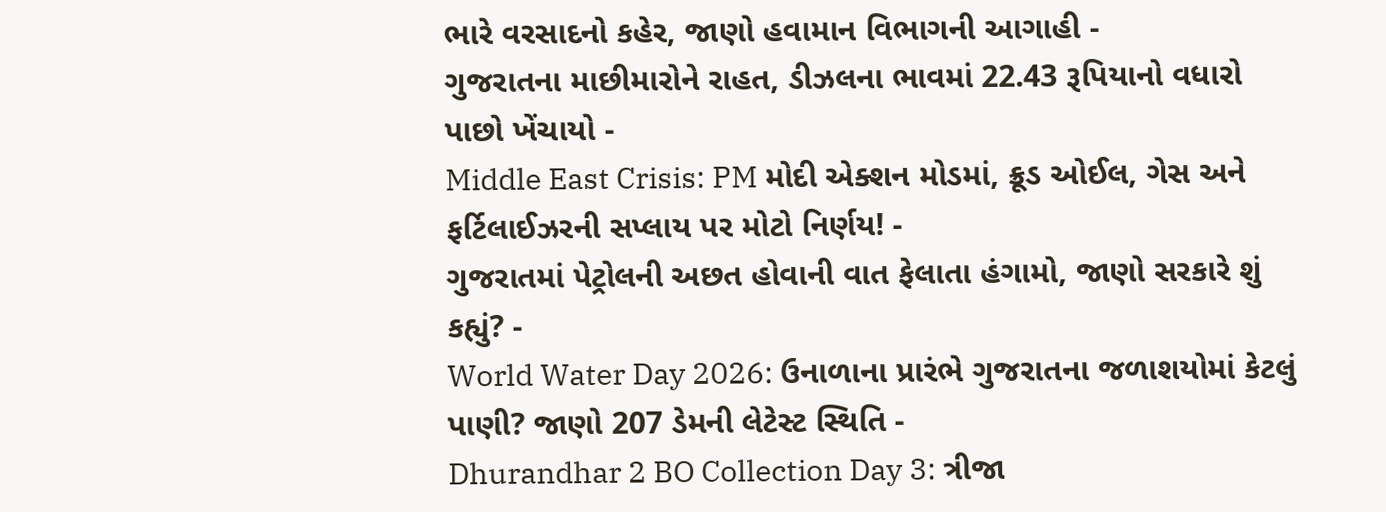ભારે વરસાદનો કહેર, જાણો હવામાન વિભાગની આગાહી -
ગુજરાતના માછીમારોને રાહત, ડીઝલના ભાવમાં 22.43 રૂપિયાનો વધારો પાછો ખેંચાયો -
Middle East Crisis: PM મોદી એક્શન મોડમાં, ક્રૂડ ઓઈલ, ગેસ અને ફર્ટિલાઈઝરની સપ્લાય પર મોટો નિર્ણય! -
ગુજરાતમાં પેટ્રોલની અછત હોવાની વાત ફેલાતા હંગામો, જાણો સરકારે શું કહ્યું? -
World Water Day 2026: ઉનાળાના પ્રારંભે ગુજરાતના જળાશયોમાં કેટલું પાણી? જાણો 207 ડેમની લેટેસ્ટ સ્થિતિ -
Dhurandhar 2 BO Collection Day 3: ત્રીજા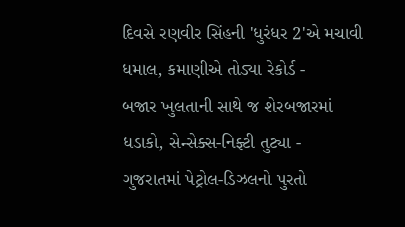દિવસે રણવીર સિંહની 'ધુરંધર 2'એ મચાવી ધમાલ, કમાણીએ તોડ્યા રેકોર્ડ -
બજાર ખુલતાની સાથે જ શેરબજારમાં ધડાકો, સેન્સેક્સ-નિફ્ટી તુટ્યા -
ગુજરાતમાં પેટ્રોલ-ડિઝલનો પુરતો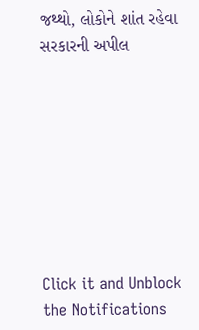જથ્થો, લોકોને શાંત રહેવા સરકારની અપીલ








Click it and Unblock the Notifications